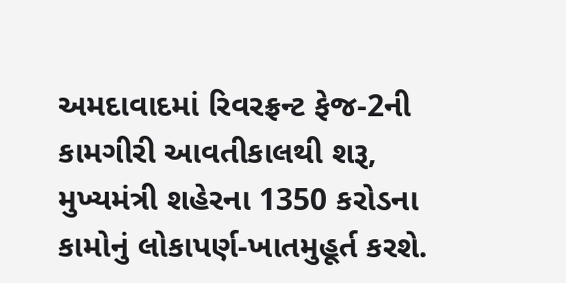અમદાવાદમાં રિવરફ્રન્ટ ફેજ-2ની કામગીરી આવતીકાલથી શરૂ, મુખ્યમંત્રી શહેરના 1350 કરોડના કામોનું લોકાપર્ણ-ખાતમુહૂર્ત કરશે.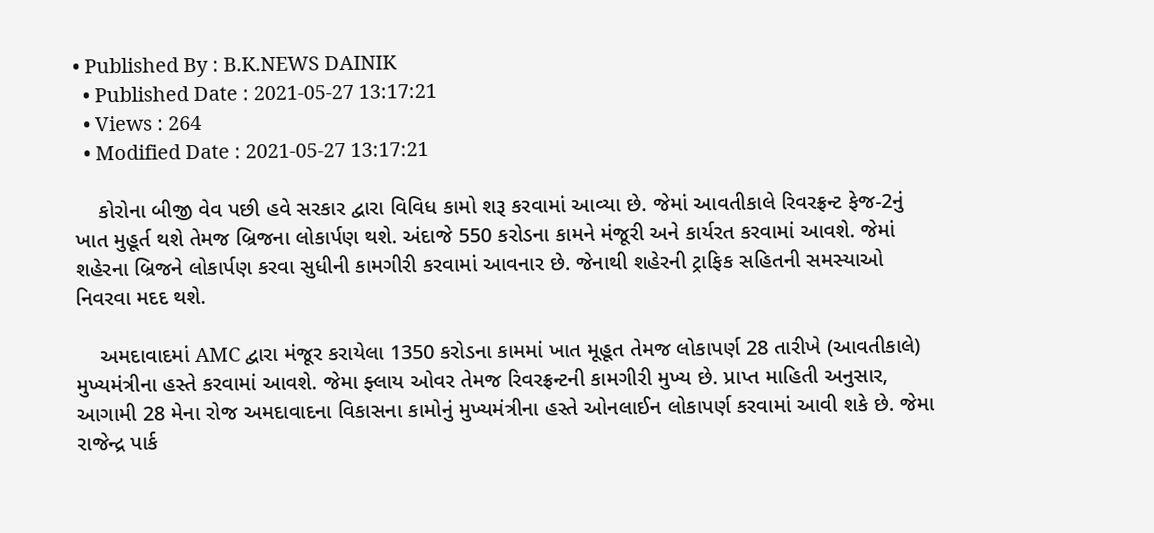• Published By : B.K.NEWS DAINIK
  • Published Date : 2021-05-27 13:17:21
  • Views : 264
  • Modified Date : 2021-05-27 13:17:21

    કોરોના બીજી વેવ પછી હવે સરકાર દ્વારા વિવિધ કામો શરૂ કરવામાં આવ્યા છે. જેમાં આવતીકાલે રિવરફ્રન્ટ ફેજ-2નું ખાત મુહૂર્ત થશે તેમજ બ્રિજના લોકાર્પણ થશે. અંદાજે 550 કરોડના કામને મંજૂરી અને કાર્યરત કરવામાં આવશે. જેમાં શહેરના બ્રિજને લોકાર્પણ કરવા સુધીની કામગીરી કરવામાં આવનાર છે. જેનાથી શહેરની ટ્રાફિક સહિતની સમસ્યાઓ નિવરવા મદદ થશે.

    અમદાવાદમાં AMC દ્વારા મંજૂર કરાયેલા 1350 કરોડના કામમાં ખાત મૂહૂત તેમજ લોકાપર્ણ 28 તારીખે (આવતીકાલે) મુખ્યમંત્રીના હસ્તે કરવામાં આવશે. જેમા ફ્લાય ઓવર તેમજ રિવરફ્રન્ટની કામગીરી મુખ્ય છે. પ્રાપ્ત માહિતી અનુસાર, આગામી 28 મેના રોજ અમદાવાદના વિકાસના કામોનું મુખ્યમંત્રીના હસ્તે ઓનલાઈન લોકાપર્ણ કરવામાં આવી શકે છે. જેમા રાજેન્દ્ર પાર્ક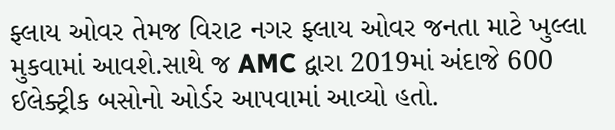ફ્લાય ઓવર તેમજ વિરાટ નગર ફ્લાય ઓવર જનતા માટે ખુલ્લા મુકવામાં આવશે.સાથે જ AMC દ્વારા 2019માં અંદાજે 600 ઈલેક્ટ્રીક બસોનો ઓર્ડર આપવામાં આવ્યો હતો.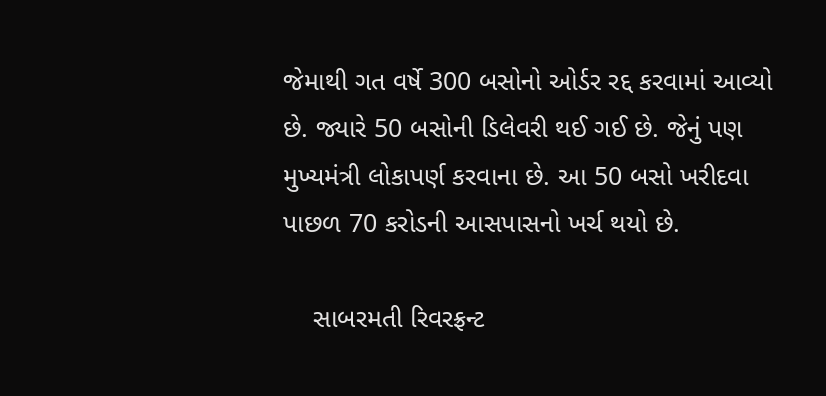જેમાથી ગત વર્ષે 300 બસોનો ઓર્ડર રદ્દ કરવામાં આવ્યો છે. જ્યારે 50 બસોની ડિલેવરી થઈ ગઈ છે. જેનું પણ મુખ્યમંત્રી લોકાપર્ણ કરવાના છે. આ 50 બસો ખરીદવા પાછળ 70 કરોડની આસપાસનો ખર્ચ થયો છે.

    સાબરમતી રિવરફ્રન્ટ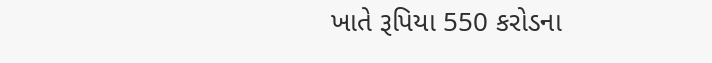ખાતે રૂપિયા 550 કરોડના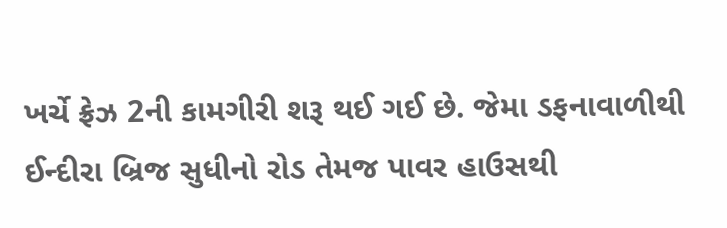ખર્ચે ફ્રેઝ 2ની કામગીરી શરૂ થઈ ગઈ છે. જેમા ડફનાવાળીથી ઈન્દીરા બ્રિજ સુધીનો રોડ તેમજ પાવર હાઉસથી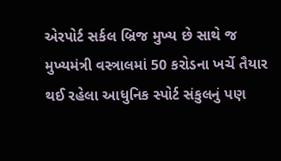એરપોર્ટ સર્કલ બ્રિજ મુખ્ય છે સાથે જ મુખ્યમંત્રી વસ્ત્રાલમાં 50 કરોડના ખર્ચે તૈયાર થઈ રહેલા આધુનિક સ્પોર્ટ સંકુલનું પણ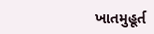ખાતમુહૂર્ત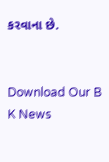કરવાના છે.


Download Our B K News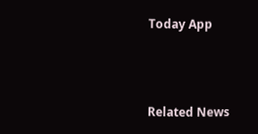Today App



Related News